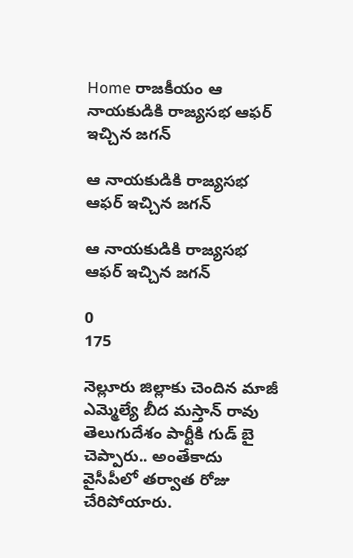Home రాజకీయం ఆ నాయకుడికి రాజ్యసభ ఆఫర్ ఇచ్చిన జగన్

ఆ నాయకుడికి రాజ్యసభ ఆఫర్ ఇచ్చిన జగన్

ఆ నాయకుడికి రాజ్యసభ ఆఫర్ ఇచ్చిన జగన్

0
175

నెల్లూరు జిల్లాకు చెందిన మాజీ ఎమ్మెల్యే బీద మస్తాన్ రావు తెలుగుదేశం పార్టీకి గుడ్ బై చెప్పారు.. అంతేకాదు వైసీపీలో తర్వాత రోజు చేరిపోయారు.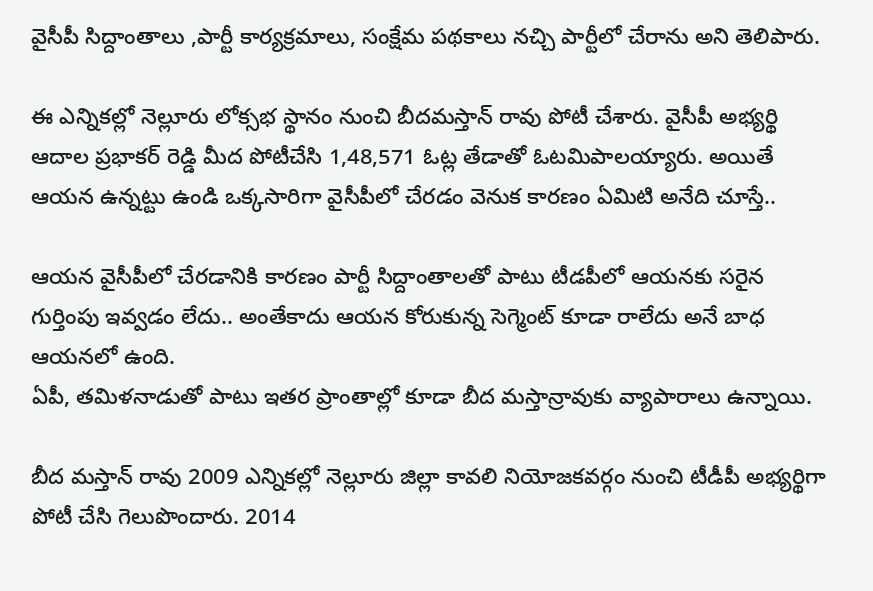వైసీపీ సిద్దాంతాలు ,పార్టీ కార్యక్రమాలు, సంక్షేమ పథకాలు నచ్చి పార్టీలో చేరాను అని తెలిపారు.

ఈ ఎన్నికల్లో నెల్లూరు లోక్సభ స్థానం నుంచి బీదమస్తాన్ రావు పోటీ చేశారు. వైసీపీ అభ్యర్థి ఆదాల ప్రభాకర్ రెడ్డి మీద పోటీచేసి 1,48,571 ఓట్ల తేడాతో ఓటమిపాలయ్యారు. అయితే ఆయన ఉన్నట్టు ఉండి ఒక్కసారిగా వైసీపీలో చేరడం వెనుక కారణం ఏమిటి అనేది చూస్తే..

ఆయన వైసీపీలో చేరడానికి కారణం పార్టీ సిద్దాంతాలతో పాటు టీడపీలో ఆయనకు సరైన గుర్తింపు ఇవ్వడం లేదు.. అంతేకాదు ఆయన కోరుకున్న సెగ్మెంట్ కూడా రాలేదు అనే బాధ ఆయనలో ఉంది.
ఏపీ, తమిళనాడుతో పాటు ఇతర ప్రాంతాల్లో కూడా బీద మస్తాన్రావుకు వ్యాపారాలు ఉన్నాయి.

బీద మస్తాన్ రావు 2009 ఎన్నికల్లో నెల్లూరు జిల్లా కావలి నియోజకవర్గం నుంచి టీడీపీ అభ్యర్థిగా పోటీ చేసి గెలుపొందారు. 2014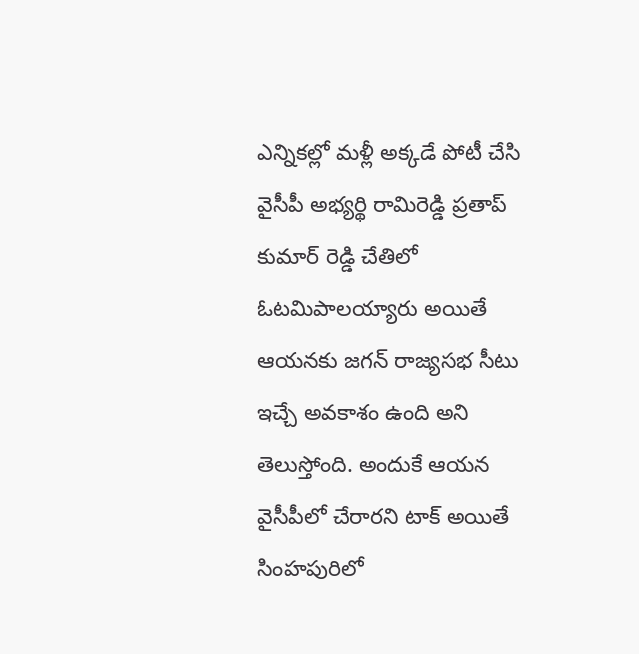ఎన్నికల్లో మళ్లీ అక్కడే పోటీ చేసి వైసీపీ అభ్యర్థి రామిరెడ్డి ప్రతాప్ కుమార్ రెడ్డి చేతిలో ఓటమిపాలయ్యారు అయితే ఆయనకు జగన్ రాజ్యసభ సీటు ఇచ్చే అవకాశం ఉంది అని తెలుస్తోంది. అందుకే ఆయన వైసీపీలో చేరారని టాక్ అయితే సింహపురిలో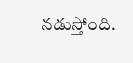నడుస్తోంది.